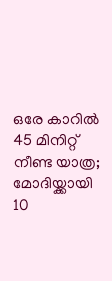ഒരേ കാറില്‍ 45 മിനിറ്റ് നീണ്ട യാത്ര; മോദിയ്ക്കായി 10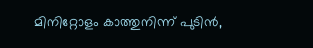മിനിറ്റോളം കാത്തുനിന്ന് പുടിന്‍,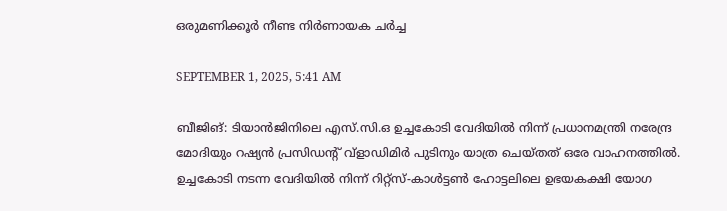ഒരുമണിക്കൂര്‍ നീണ്ട നിര്‍ണായക ചര്‍ച്ച

SEPTEMBER 1, 2025, 5:41 AM

ബീജിങ്: ടിയാന്‍ജിനിലെ എസ്.സി.ഒ ഉച്ചകോടി വേദിയില്‍ നിന്ന് പ്രധാനമന്ത്രി നരേന്ദ്ര മോദിയും റഷ്യന്‍ പ്രസിഡന്റ് വ്ളാഡിമിര്‍ പുടിനും യാത്ര ചെയ്തത് ഒരേ വാഹനത്തില്‍. ഉച്ചകോടി നടന്ന വേദിയില്‍ നിന്ന് റിറ്റ്‌സ്-കാള്‍ട്ടണ്‍ ഹോട്ടലിലെ ഉഭയകക്ഷി യോഗ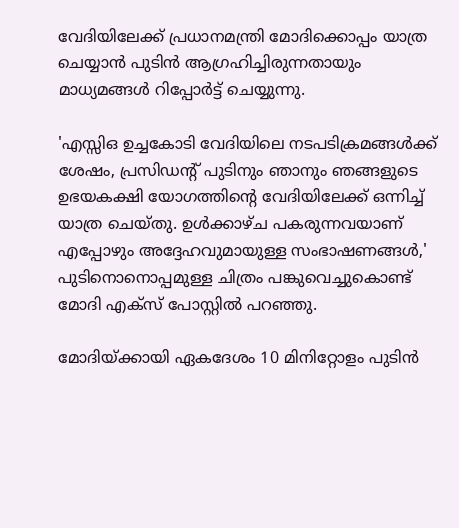വേദിയിലേക്ക് പ്രധാനമന്ത്രി മോദിക്കൊപ്പം യാത്ര ചെയ്യാന്‍ പുടിന്‍ ആഗ്രഹിച്ചിരുന്നതായും മാധ്യമങ്ങള്‍ റിപ്പോര്‍ട്ട് ചെയ്യുന്നു.

'എസ്സിഒ ഉച്ചകോടി വേദിയിലെ നടപടിക്രമങ്ങള്‍ക്ക് ശേഷം, പ്രസിഡന്റ് പുടിനും ഞാനും ഞങ്ങളുടെ ഉഭയകക്ഷി യോഗത്തിന്റെ വേദിയിലേക്ക് ഒന്നിച്ച് യാത്ര ചെയ്തു. ഉള്‍ക്കാഴ്ച പകരുന്നവയാണ് എപ്പോഴും അദ്ദേഹവുമായുള്ള സംഭാഷണങ്ങള്‍,' പുടിനൊനൊപ്പമുള്ള ചിത്രം പങ്കുവെച്ചുകൊണ്ട് മോദി എക്സ് പോസ്റ്റില്‍ പറഞ്ഞു.

മോദിയ്ക്കായി ഏകദേശം 10 മിനിറ്റോളം പുടിന്‍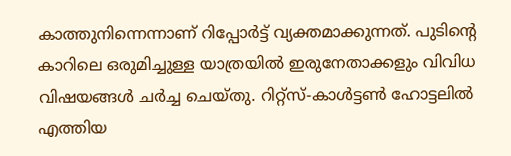കാത്തുനിന്നെന്നാണ് റിപ്പോര്‍ട്ട് വ്യക്തമാക്കുന്നത്. പുടിന്റെ കാറിലെ ഒരുമിച്ചുള്ള യാത്രയില്‍ ഇരുനേതാക്കളും വിവിധ വിഷയങ്ങള്‍ ചര്‍ച്ച ചെയ്തു. റിറ്റ്‌സ്-കാള്‍ട്ടണ്‍ ഹോട്ടലില്‍ എത്തിയ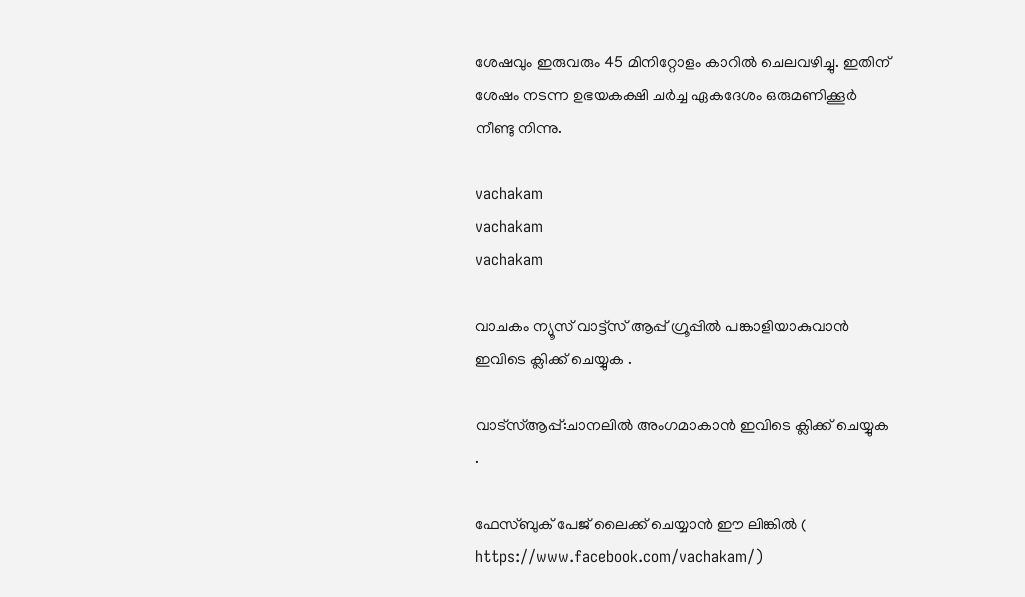ശേഷവും ഇരുവരും 45 മിനിറ്റോളം കാറില്‍ ചെലവഴിച്ചു. ഇതിന് ശേഷം നടന്ന ഉഭയകക്ഷി ചര്‍ച്ച ഏകദേശം ഒരുമണിക്കൂര്‍ നീണ്ടു നിന്നു.

vachakam
vachakam
vachakam

വാചകം ന്യൂസ് വാട്ട്സ് ആപ്പ് ഗ്രൂപ്പിൽ പങ്കാളിയാകുവാൻ ഇവിടെ ക്ലിക്ക് ചെയ്യുക .

വാട്സ്ആപ്പ്:ചാനലിൽ അംഗമാകാൻ ഇവിടെ ക്ലിക്ക് ചെയ്യുക .

ഫേസ്ബുക് പേജ് ലൈക്ക് ചെയ്യാൻ ഈ ലിങ്കിൽ (
https://www.facebook.com/vachakam/)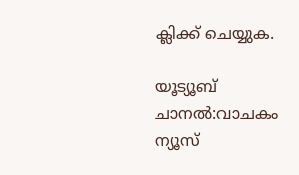ക്ലിക്ക് ചെയ്യുക.

യൂട്യൂബ് ചാനൽ:വാചകം ന്യൂസ്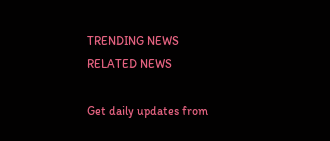TRENDING NEWS
RELATED NEWS

Get daily updates from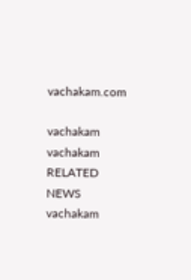vachakam.com

vachakam
vachakam
RELATED NEWS
vachakam